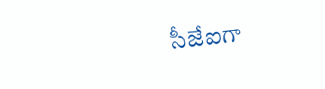సీజేఐగా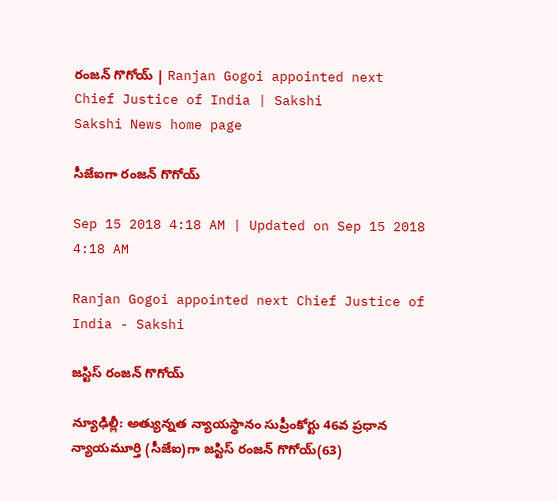రంజన్‌ గొగోయ్‌ | Ranjan Gogoi appointed next Chief Justice of India | Sakshi
Sakshi News home page

సీజేఐగా రంజన్‌ గొగోయ్‌

Sep 15 2018 4:18 AM | Updated on Sep 15 2018 4:18 AM

Ranjan Gogoi appointed next Chief Justice of India - Sakshi

జస్టిస్‌ రంజన్‌ గొగోయ్‌

న్యూఢిల్లీ: అత్యున్నత న్యాయస్థానం సుప్రీంకోర్టు 46వ ప్రధాన న్యాయమూర్తి (సీజేఐ)గా జస్టిస్‌ రంజన్‌ గొగోయ్‌(63)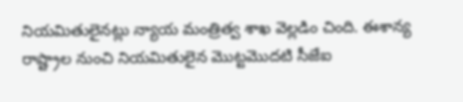నియమితులైనట్లు న్యాయ మంత్రిత్వ శాఖ వెల్లడిం చింది. ఈశాన్య రాష్ట్రాల నుంచి నియమితులైన మొట్టమొదటి సీజేఐ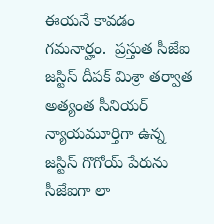ఈయనే కావడం గమనార్హం.  ప్రస్తుత సీజేఐ జస్టిస్‌ దీపక్‌ మిశ్రా తర్వాత అత్యంత సీనియర్‌ న్యాయమూర్తిగా ఉన్న జస్టిస్‌ గొగోయ్‌ పేరును సీజేఐగా లా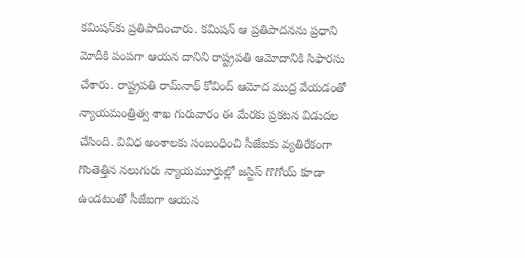కమిషన్‌కు ప్రతిపాదించారు. కమిషన్‌ ఆ ప్రతిపాదనను ప్రధాని మోదీకి పంపగా ఆయన దానిని రాష్ట్రపతి ఆమోదానికి సిఫారసు చేశారు. రాష్ట్రపతి రామ్‌నాథ్‌ కోవింద్‌ ఆమోద ముద్ర వేయడంతో న్యాయమంత్రిత్వ శాఖ గురువారం ఈ మేరకు ప్రకటన విడుదల చేసింది. వివిధ అంశాలకు సంబంధించి సీజేఐకు వ్యతిరేకంగా గొంతెత్తిన నలుగురు న్యాయమూర్తుల్లో జస్టిస్‌ గొగోయ్‌ కూడా ఉండటంతో సీజేఐగా ఆయన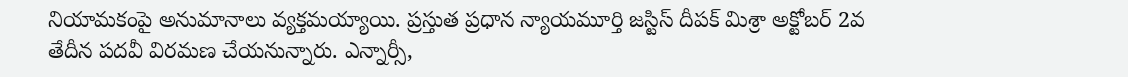నియామకంపై అనుమానాలు వ్యక్తమయ్యాయి. ప్రస్తుత ప్రధాన న్యాయమూర్తి జస్టిస్‌ దీపక్‌ మిశ్రా అక్టోబర్‌ 2వ తేదీన పదవీ విరమణ చేయనున్నారు. ఎన్నార్సీ,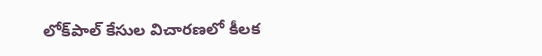లోక్‌పాల్‌ కేసుల విచారణలో కీలక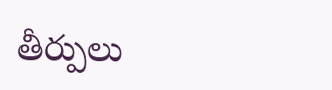తీర్పులు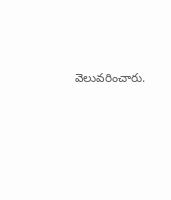వెలువరించారు.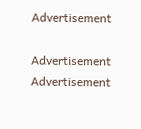Advertisement

Advertisement
Advertisement